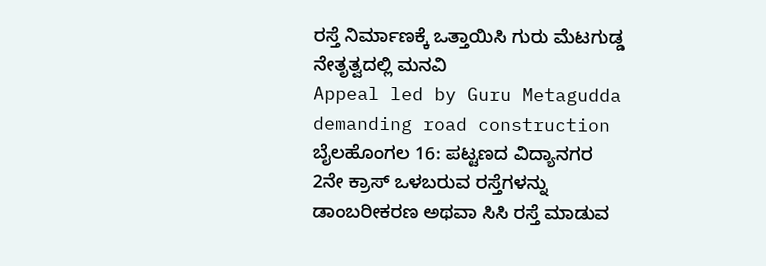ರಸ್ತೆ ನಿರ್ಮಾಣಕ್ಕೆ ಒತ್ತಾಯಿಸಿ ಗುರು ಮೆಟಗುಡ್ಡ ನೇತೃತ್ವದಲ್ಲಿ ಮನವಿ
Appeal led by Guru Metagudda demanding road construction
ಬೈಲಹೊಂಗಲ 16: ಪಟ್ಟಣದ ವಿದ್ಯಾನಗರ 2ನೇ ಕ್ರಾಸ್ ಒಳಬರುವ ರಸ್ತೆಗಳನ್ನು ಡಾಂಬರೀಕರಣ ಅಥವಾ ಸಿಸಿ ರಸ್ತೆ ಮಾಡುವ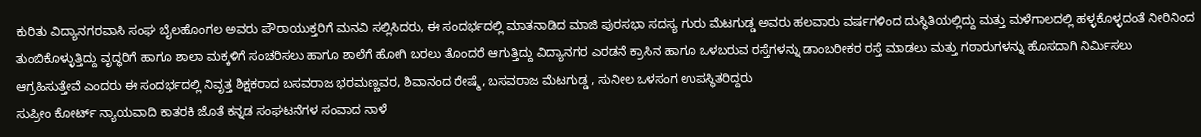ಕುರಿತು ವಿದ್ಯಾನಗರವಾಸಿ ಸಂಘ ಬೈಲಹೊಂಗಲ ಅವರು ಪೌರಾಯುಕ್ತರಿಗೆ ಮನವಿ ಸಲ್ಲಿಸಿದರು, ಈ ಸಂದರ್ಭದಲ್ಲಿ ಮಾತನಾಡಿದ ಮಾಜಿ ಪುರಸಭಾ ಸದಸ್ಯ ಗುರು ಮೆಟಗುಡ್ಡ ಅವರು ಹಲವಾರು ವರ್ಷಗಳಿಂದ ದುಸ್ಥಿತಿಯಲ್ಲಿದ್ದು ಮತ್ತು ಮಳೆಗಾಲದಲ್ಲಿ ಹಳ್ಳಕೊಳ್ಳದಂತೆ ನೀರಿನಿಂದ ತುಂಬಿಕೊಳ್ಳುತ್ತಿದ್ದು ವೃದ್ಧರಿಗೆ ಹಾಗೂ ಶಾಲಾ ಮಕ್ಕಳಿಗೆ ಸಂಚರಿಸಲು ಹಾಗೂ ಶಾಲೆಗೆ ಹೋಗಿ ಬರಲು ತೊಂದರೆ ಆಗುತ್ತಿದ್ದು ವಿದ್ಯಾನಗರ ಎರಡನೆ ಕ್ರಾಸಿನ ಹಾಗೂ ಒಳಬರುವ ರಸ್ತೆಗಳನ್ನು ಡಾಂಬರೀಕರ ರಸ್ತೆ ಮಾಡಲು ಮತ್ತು ಗಠಾರುಗಳನ್ನು ಹೊಸದಾಗಿ ನಿರ್ಮಿಸಲು ಆಗ್ರಹಿಸುತ್ತೇವೆ ಎಂದರು ಈ ಸಂದರ್ಭದಲ್ಲಿ ನಿವೃತ್ತ ಶಿಕ್ಷಕರಾದ ಬಸವರಾಜ ಭರಮಣ್ಣವರ, ಶಿವಾನಂದ ರೇಷ್ಮೆ, ಬಸವರಾಜ ಮೆಟಗುಡ್ಡ , ಸುನೀಲ ಒಳಸಂಗ ಉಪಸ್ಥಿತರಿದ್ದರು
ಸುಪ್ರೀಂ ಕೋರ್ಟ್ ನ್ಯಾಯವಾದಿ ಕಾತರಕಿ ಜೊತೆ ಕನ್ನಡ ಸಂಘಟನೆಗಳ ಸಂವಾದ ನಾಳೆ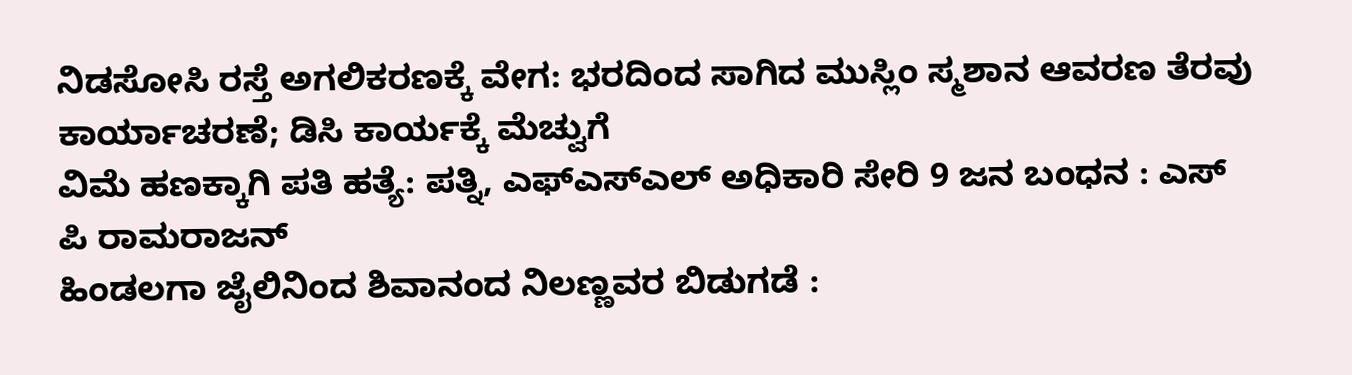ನಿಡಸೋಸಿ ರಸ್ತೆ ಅಗಲಿಕರಣಕ್ಕೆ ವೇಗ: ಭರದಿಂದ ಸಾಗಿದ ಮುಸ್ಲಿಂ ಸ್ಮಶಾನ ಆವರಣ ತೆರವು ಕಾರ್ಯಾಚರಣೆ; ಡಿಸಿ ಕಾರ್ಯಕ್ಕೆ ಮೆಚ್ವುಗೆ
ವಿಮೆ ಹಣಕ್ಕಾಗಿ ಪತಿ ಹತ್ಯೆ: ಪತ್ನಿ, ಎಫ್ಎಸ್ಎಲ್ ಅಧಿಕಾರಿ ಸೇರಿ 9 ಜನ ಬಂಧನ : ಎಸ್ ಪಿ ರಾಮರಾಜನ್
ಹಿಂಡಲಗಾ ಜೈಲಿನಿಂದ ಶಿವಾನಂದ ನಿಲಣ್ಣವರ ಬಿಡುಗಡೆ :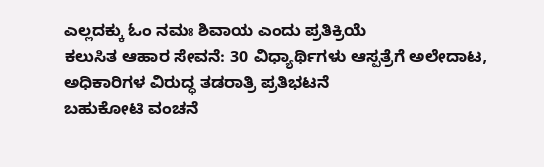ಎಲ್ಲದಕ್ಕು ಓಂ ನಮಃ ಶಿವಾಯ ಎಂದು ಪ್ರತಿಕ್ರಿಯೆ
ಕಲುಸಿತ ಆಹಾರ ಸೇವನೆ: 30 ವಿಧ್ಯಾರ್ಥಿಗಳು ಆಸ್ಪತ್ರೆಗೆ ಅಲೇದಾಟ, ಅಧಿಕಾರಿಗಳ ವಿರುದ್ಧ ತಡರಾತ್ರಿ ಪ್ರತಿಭಟನೆ
ಬಹುಕೋಟಿ ವಂಚನೆ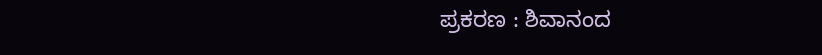ಪ್ರಕರಣ : ಶಿವಾನಂದ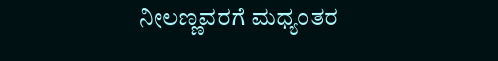ನೀಲಣ್ಣವರಗೆ ಮಧ್ಯಂತರ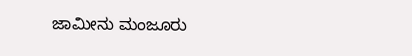ಜಾಮೀನು ಮಂಜೂರು